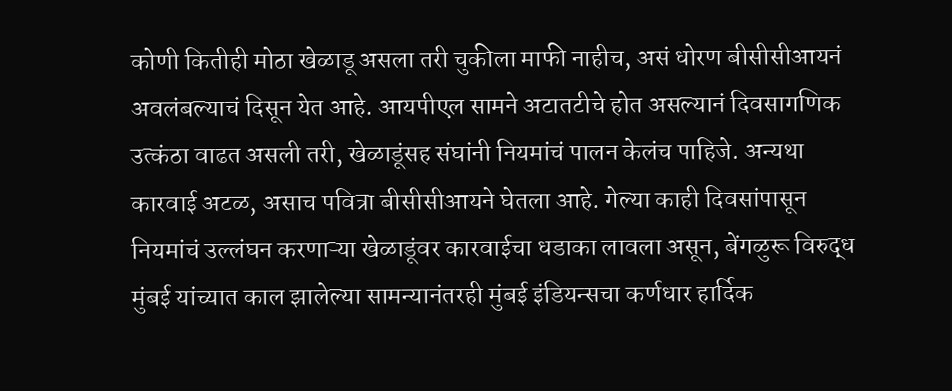कोणी कितीही मोठा खेळाडू असला तरी चुकीला माफी नाहीच, असं धोरण बीसीसीआयनं अवलंबल्याचं दिसून येत आहे. आयपीएल सामने अटातटीचे होत असल्यानं दिवसागणिक उत्कंठा वाढत असली तरी, खेळाडूंसह संघांनी नियमांचं पालन केलंच पाहिजे. अन्यथा कारवाई अटळ, असाच पवित्रा बीसीसीआयने घेतला आहे. गेल्या काही दिवसांपासून नियमांचं उल्लंघन करणाऱ्या खेळाडूंवर कारवाईचा धडाका लावला असून, बेंगळुरू विरुद्ध मुंबई यांच्यात काल झालेल्या सामन्यानंतरही मुंबई इंडियन्सचा कर्णधार हार्दिक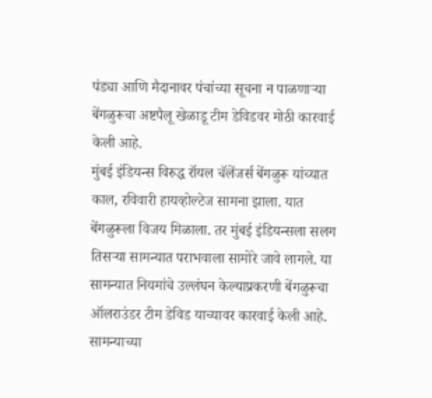पंड्या आणि मैदानावर पंचांच्या सूचना न पाळणाऱ्या बेंगळुरूचा अष्टपैलू खेळाडू टीम डेविडवर मोठी कारवाई केली आहे.
मुंबई इंडियन्स विरुद्ध रॉयल चॅलेंजर्स बेंगळुरू यांच्यात काल, रविवारी हायव्होल्टेज सामना झाला. यात बेंगळुरूला विजय मिळाला. तर मुंबई इंडियन्सला सलग तिसऱ्या सामन्यात पराभवाला सामोरे जावे लागले. या सामन्यात नियमांचे उल्लंघन केल्याप्रकरणी बेंगळुरूचा ऑलराउंडर टीम डेविड याच्यावर कारवाई केली आहे. सामन्याच्या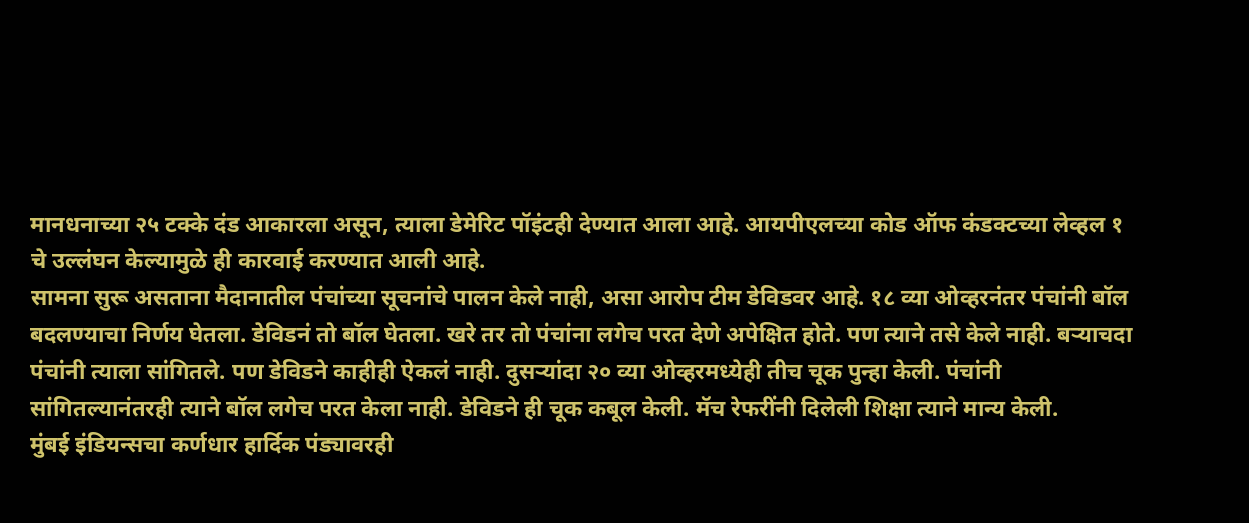मानधनाच्या २५ टक्के दंड आकारला असून, त्याला डेमेरिट पॉइंटही देण्यात आला आहे. आयपीएलच्या कोड ऑफ कंडक्टच्या लेव्हल १ चे उल्लंघन केल्यामुळे ही कारवाई करण्यात आली आहे.
सामना सुरू असताना मैदानातील पंचांच्या सूचनांचे पालन केले नाही, असा आरोप टीम डेविडवर आहे. १८ व्या ओव्हरनंतर पंचांनी बॉल बदलण्याचा निर्णय घेतला. डेविडनं तो बॉल घेतला. खरे तर तो पंचांना लगेच परत देणे अपेक्षित होते. पण त्याने तसे केले नाही. बऱ्याचदा पंचांनी त्याला सांगितले. पण डेविडने काहीही ऐकलं नाही. दुसऱ्यांदा २० व्या ओव्हरमध्येही तीच चूक पुन्हा केली. पंचांनी सांगितल्यानंतरही त्याने बॉल लगेच परत केला नाही. डेविडने ही चूक कबूल केली. मॅच रेफरींनी दिलेली शिक्षा त्याने मान्य केली.
मुंबई इंडियन्सचा कर्णधार हार्दिक पंड्यावरही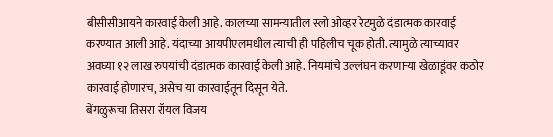बीसीसीआयने कारवाई केली आहे. कालच्या सामन्यातील स्लो ओव्हर रेटमुळे दंडात्मक कारवाई करण्यात आली आहे. यंदाच्या आयपीएलमधील त्याची ही पहिलीच चूक होती. त्यामुळे त्याच्यावर अवघ्या १२ लाख रुपयांची दंडात्मक कारवाई केली आहे. नियमांचे उल्लंघन करणाऱ्या खेळाडूंवर कठोर कारवाई होणारच, असेच या कारवाईतून दिसून येते.
बेंगळुरूचा तिसरा रॉयल विजय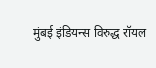मुंबई इंडियन्स विरुद्ध रॉयल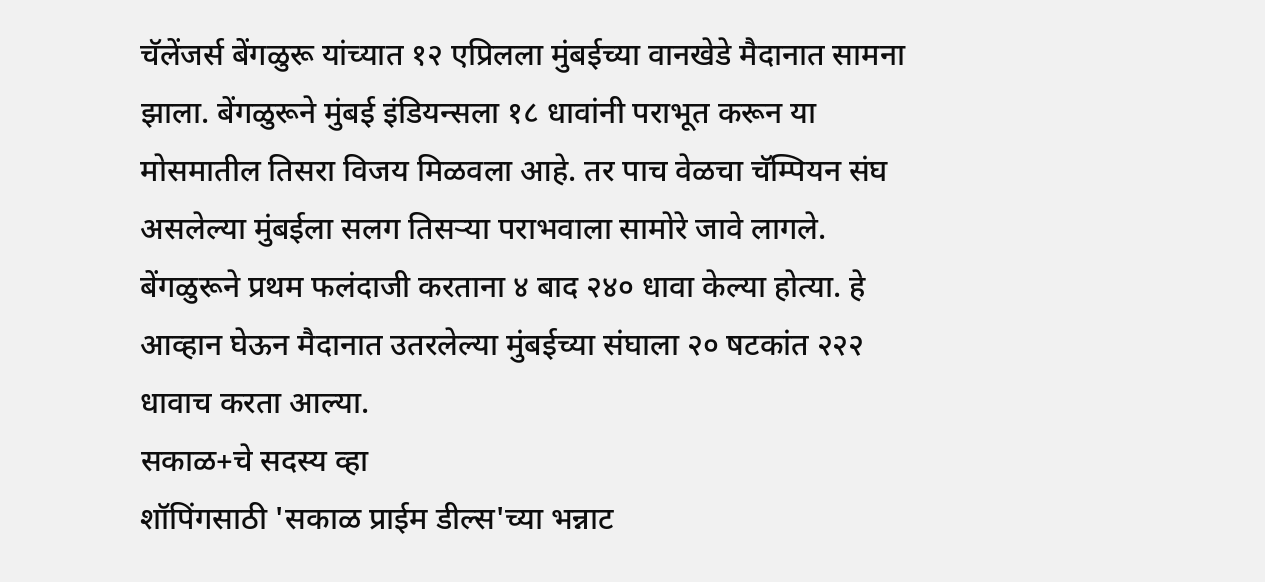चॅलेंजर्स बेंगळुरू यांच्यात १२ एप्रिलला मुंबईच्या वानखेडे मैदानात सामना झाला. बेंगळुरूने मुंबई इंडियन्सला १८ धावांनी पराभूत करून या मोसमातील तिसरा विजय मिळवला आहे. तर पाच वेळचा चॅम्पियन संघ असलेल्या मुंबईला सलग तिसऱ्या पराभवाला सामोरे जावे लागले. बेंगळुरूने प्रथम फलंदाजी करताना ४ बाद २४० धावा केल्या होत्या. हे आव्हान घेऊन मैदानात उतरलेल्या मुंबईच्या संघाला २० षटकांत २२२ धावाच करता आल्या.
सकाळ+चे सदस्य व्हा
शॉपिंगसाठी 'सकाळ प्राईम डील्स'च्या भन्नाट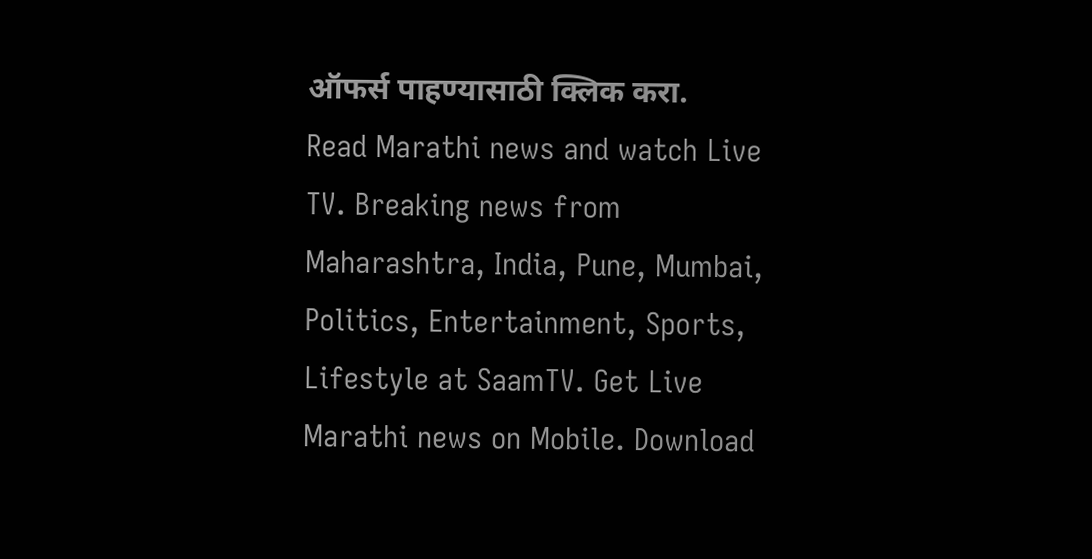ऑफर्स पाहण्यासाठी क्लिक करा.
Read Marathi news and watch Live TV. Breaking news from Maharashtra, India, Pune, Mumbai, Politics, Entertainment, Sports, Lifestyle at SaamTV. Get Live Marathi news on Mobile. Download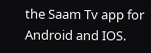the Saam Tv app for Android and IOS.